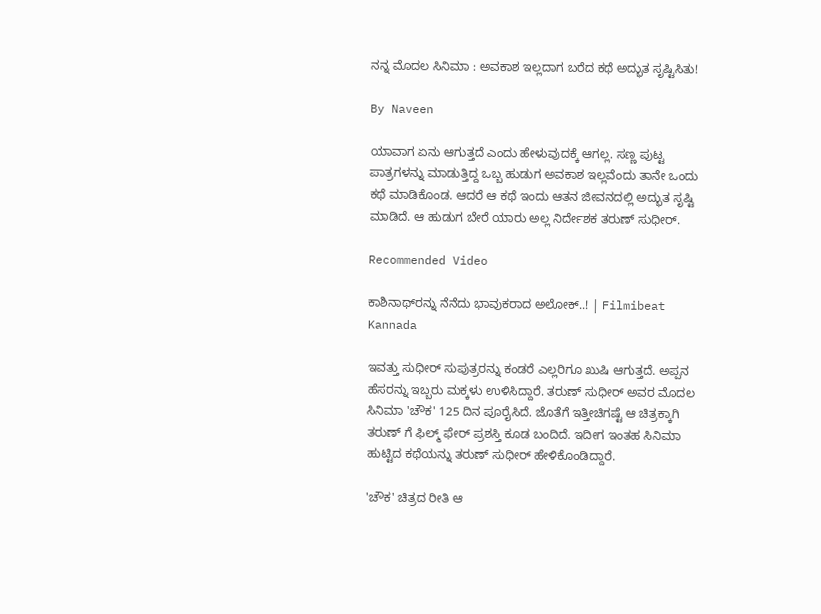ನನ್ನ ಮೊದಲ ಸಿನಿಮಾ : ಅವಕಾಶ ಇಲ್ಲದಾಗ ಬರೆದ ಕಥೆ ಅದ್ಭುತ ಸೃಷ್ಟಿಸಿತು!

By Naveen

ಯಾವಾಗ ಏನು ಆಗುತ್ತದೆ ಎಂದು ಹೇಳುವುದಕ್ಕೆ ಆಗಲ್ಲ. ಸಣ್ಣ ಪುಟ್ಟ ಪಾತ್ರಗಳನ್ನು ಮಾಡುತ್ತಿದ್ದ ಒಬ್ಬ ಹುಡುಗ ಅವಕಾಶ ಇಲ್ಲವೆಂದು ತಾನೇ ಒಂದು ಕಥೆ ಮಾಡಿಕೊಂಡ. ಆದರೆ ಆ ಕಥೆ ಇಂದು ಆತನ ಜೀವನದಲ್ಲಿ ಅದ್ಭುತ ಸೃಷ್ಟಿ ಮಾಡಿದೆ. ಆ ಹುಡುಗ ಬೇರೆ ಯಾರು ಅಲ್ಲ ನಿರ್ದೇಶಕ ತರುಣ್ ಸುಧೀರ್.

Recommended Video

ಕಾಶಿನಾಥ್‌ರನ್ನು ನೆನೆದು ಭಾವುಕರಾದ ಅಲೋಕ್..! | Filmibeat Kannada

ಇವತ್ತು ಸುಧೀರ್ ಸುಪುತ್ರರನ್ನು ಕಂಡರೆ ಎಲ್ಲರಿಗೂ ಖುಷಿ ಆಗುತ್ತದೆ. ಅಪ್ಪನ ಹೆಸರನ್ನು ಇಬ್ಬರು ಮಕ್ಕಳು ಉಳಿಸಿದ್ದಾರೆ. ತರುಣ್ ಸುಧೀರ್ ಅವರ ಮೊದಲ ಸಿನಿಮಾ 'ಚೌಕ' 125 ದಿನ ಪೂರೈಸಿದೆ. ಜೊತೆಗೆ ಇತ್ತೀಚಿಗಷ್ಟೆ ಆ ಚಿತ್ರಕ್ಕಾಗಿ ತರುಣ್ ಗೆ ಫಿಲ್ಮ್ ಫೇರ್ ಪ್ರಶಸ್ತಿ ಕೂಡ ಬಂದಿದೆ. ಇದೀಗ ಇಂತಹ ಸಿನಿಮಾ ಹುಟ್ಟಿದ ಕಥೆಯನ್ನು ತರುಣ್ ಸುಧೀರ್ ಹೇಳಿಕೊಂಡಿದ್ದಾರೆ.

'ಚೌಕ' ಚಿತ್ರದ ರೀತಿ ಆ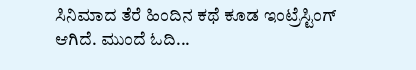ಸಿನಿಮಾದ ತೆರೆ ಹಿಂದಿನ ಕಥೆ ಕೂಡ ಇಂಟ್ರೆಸ್ಟಿಂಗ್ ಆಗಿದೆ. ಮುಂದೆ ಓದಿ...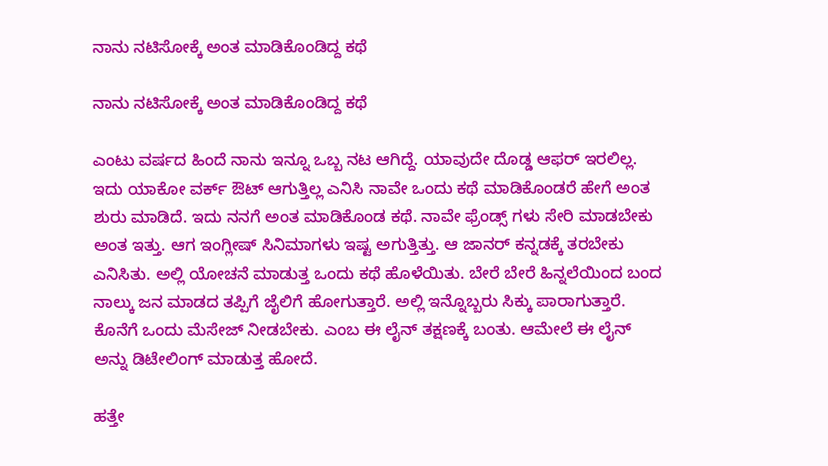ನಾನು ನಟಿಸೋಕ್ಕೆ ಅಂತ ಮಾಡಿಕೊಂಡಿದ್ದ ಕಥೆ

ನಾನು ನಟಿಸೋಕ್ಕೆ ಅಂತ ಮಾಡಿಕೊಂಡಿದ್ದ ಕಥೆ

ಎಂಟು ವರ್ಷದ ಹಿಂದೆ ನಾನು ಇನ್ನೂ ಒಬ್ಬ ನಟ ಆಗಿದ್ದೆ. ಯಾವುದೇ ದೊಡ್ಡ ಆಫರ್ ಇರಲಿಲ್ಲ. ಇದು ಯಾಕೋ ವರ್ಕ್ ಔಟ್ ಆಗುತ್ತಿಲ್ಲ ಎನಿಸಿ ನಾವೇ ಒಂದು ಕಥೆ ಮಾಡಿಕೊಂಡರೆ ಹೇಗೆ ಅಂತ ಶುರು ಮಾಡಿದೆ. ಇದು ನನಗೆ ಅಂತ ಮಾಡಿಕೊಂಡ ಕಥೆ. ನಾವೇ ಫ್ರೆಂಡ್ಸ್ ಗಳು ಸೇರಿ ಮಾಡಬೇಕು ಅಂತ ಇತ್ತು. ಆಗ ಇಂಗ್ಲೀಷ್ ಸಿನಿಮಾಗಳು ಇಷ್ಟ ಅಗುತ್ತಿತ್ತು. ಆ ಜಾನರ್ ಕನ್ನಡಕ್ಕೆ ತರಬೇಕು ಎನಿಸಿತು. ಅಲ್ಲಿ ಯೋಚನೆ ಮಾಡುತ್ತ ಒಂದು ಕಥೆ ಹೊಳೆಯಿತು. ಬೇರೆ ಬೇರೆ ಹಿನ್ನಲೆಯಿಂದ ಬಂದ ನಾಲ್ಕು ಜನ ಮಾಡದ ತಪ್ಪಿಗೆ ಜೈಲಿಗೆ ಹೋಗುತ್ತಾರೆ. ಅಲ್ಲಿ ಇನ್ನೊಬ್ಬರು ಸಿಕ್ಕು ಪಾರಾಗುತ್ತಾರೆ. ಕೊನೆಗೆ ಒಂದು ಮೆಸೇಜ್ ನೀಡಬೇಕು. ಎಂಬ ಈ ಲೈನ್ ತಕ್ಷಣಕ್ಕೆ ಬಂತು. ಆಮೇಲೆ ಈ ಲೈನ್ ಅನ್ನು ಡಿಟೇಲಿಂಗ್ ಮಾಡುತ್ತ ಹೋದೆ.

ಹತ್ತೇ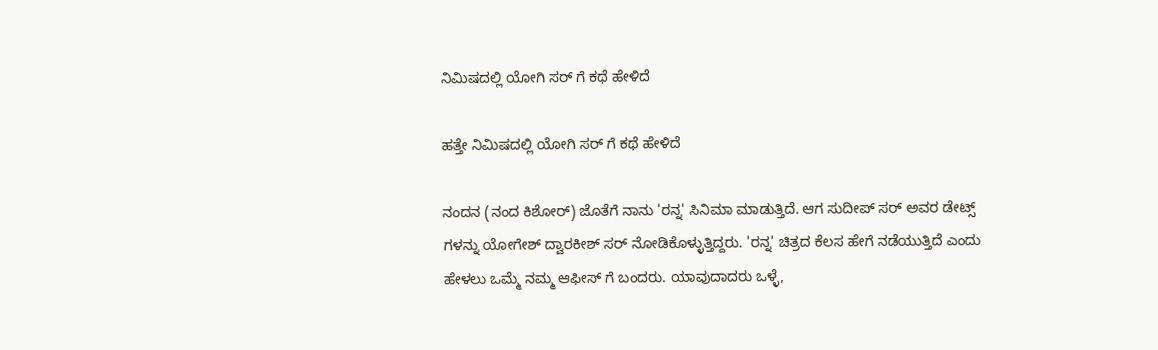ನಿಮಿಷದಲ್ಲಿ ಯೋಗಿ ಸರ್ ಗೆ ಕಥೆ ಹೇಳಿದೆ

ಹತ್ತೇ ನಿಮಿಷದಲ್ಲಿ ಯೋಗಿ ಸರ್ ಗೆ ಕಥೆ ಹೇಳಿದೆ

ನಂದನ (ನಂದ ಕಿಶೋರ್) ಜೊತೆಗೆ ನಾನು 'ರನ್ನ' ಸಿನಿಮಾ ಮಾಡುತ್ತಿದೆ. ಆಗ ಸುದೀಪ್ ಸರ್ ಅವರ ಡೇಟ್ಸ್ ಗಳನ್ನು ಯೋಗೇಶ್ ದ್ವಾರಕೀಶ್ ಸರ್ ನೋಡಿಕೊಳ್ಳುತ್ತಿದ್ದರು. 'ರನ್ನ' ಚಿತ್ರದ ಕೆಲಸ ಹೇಗೆ ನಡೆಯುತ್ತಿದೆ ಎಂದು ಹೇಳಲು ಒಮ್ಮೆ ನಮ್ಮ ಆಫೀಸ್ ಗೆ ಬಂದರು. ಯಾವುದಾದರು ಒಳ್ಳೆ,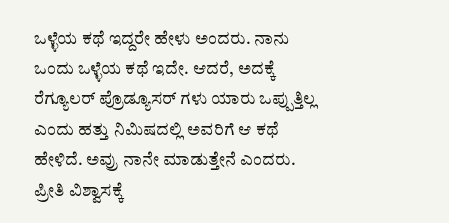ಒಳ್ಳೆಯ ಕಥೆ ಇದ್ದರೇ ಹೇಳು ಅಂದರು. ನಾನು ಒಂದು ಒಳ್ಳೆಯ ಕಥೆ ಇದೇ. ಆದರೆ, ಅದಕ್ಕೆ ರೆಗ್ಯೂಲರ್ ಪ್ರೊಡ್ಯೂಸರ್ ಗಳು ಯಾರು ಒಪ್ಪುತ್ತಿಲ್ಲ ಎಂದು ಹತ್ತು ನಿಮಿಷದಲ್ಲಿ ಅವರಿಗೆ ಆ ಕಥೆ ಹೇಳಿದೆ. ಅವ್ರು ನಾನೇ ಮಾಡುತ್ತೇನೆ ಎಂದರು. ಪ್ರೀತಿ ವಿಶ್ವಾಸಕ್ಕೆ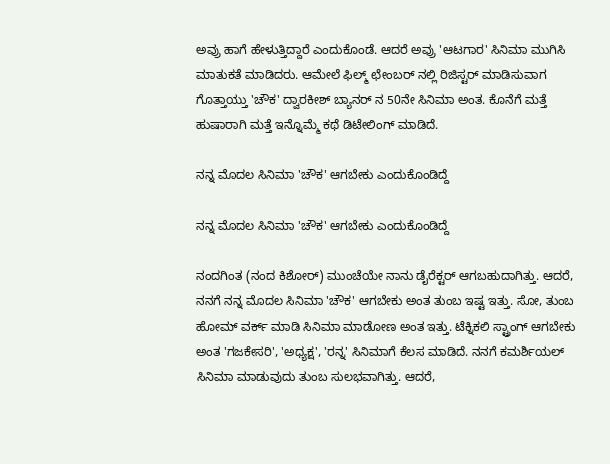ಅವ್ರು ಹಾಗೆ ಹೇಳುತ್ತಿದ್ದಾರೆ ಎಂದುಕೊಂಡೆ. ಆದರೆ ಅವ್ರು 'ಆಟಗಾರ' ಸಿನಿಮಾ ಮುಗಿಸಿ ಮಾತುಕತೆ ಮಾಡಿದರು. ಆಮೇಲೆ ಫಿಲ್ಮ್ ಛೇಂಬರ್ ನಲ್ಲಿ ರಿಜಿಸ್ಟರ್ ಮಾಡಿಸುವಾಗ ಗೊತ್ತಾಯ್ತು 'ಚೌಕ' ದ್ವಾರಕೀಶ್ ಬ್ಯಾನರ್ ನ 50ನೇ ಸಿನಿಮಾ ಅಂತ. ಕೊನೆಗೆ ಮತ್ತೆ ಹುಷಾರಾಗಿ ಮತ್ತೆ ಇನ್ನೊಮ್ಮೆ ಕಥೆ ಡಿಟೇಲಿಂಗ್ ಮಾಡಿದೆ.

ನನ್ನ ಮೊದಲ ಸಿನಿಮಾ 'ಚೌಕ' ಆಗಬೇಕು ಎಂದುಕೊಂಡಿದ್ದೆ

ನನ್ನ ಮೊದಲ ಸಿನಿಮಾ 'ಚೌಕ' ಆಗಬೇಕು ಎಂದುಕೊಂಡಿದ್ದೆ

ನಂದಗಿಂತ (ನಂದ ಕಿಶೋರ್) ಮುಂಚೆಯೇ ನಾನು ಡೈರೆಕ್ಟರ್ ಆಗಬಹುದಾಗಿತ್ತು. ಆದರೆ, ನನಗೆ ನನ್ನ ಮೊದಲ ಸಿನಿಮಾ 'ಚೌಕ' ಆಗಬೇಕು ಅಂತ ತುಂಬ ಇಷ್ಟ ಇತ್ತು. ಸೋ, ತುಂಬ ಹೋಮ್ ವರ್ಕ್ ಮಾಡಿ ಸಿನಿಮಾ ಮಾಡೋಣ ಅಂತ ಇತ್ತು. ಟೆಕ್ನಿಕಲಿ ಸ್ಟ್ರಾಂಗ್ ಆಗಬೇಕು ಅಂತ 'ಗಜಕೇಸರಿ', 'ಅಧ್ಯಕ್ಷ', 'ರನ್ನ' ಸಿನಿಮಾಗೆ ಕೆಲಸ ಮಾಡಿದೆ. ನನಗೆ ಕಮರ್ಶಿಯಲ್ ಸಿನಿಮಾ ಮಾಡುವುದು ತುಂಬ ಸುಲಭವಾಗಿತ್ತು. ಆದರೆ,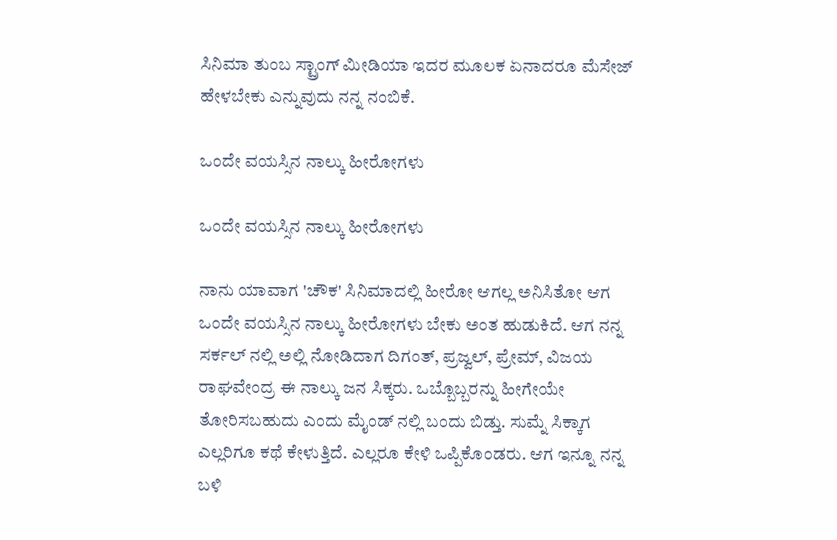ಸಿನಿಮಾ ತುಂಬ ಸ್ಟ್ರಾಂಗ್ ಮೀಡಿಯಾ ಇದರ ಮೂಲಕ ಏನಾದರೂ ಮೆಸೇಜ್ ಹೇಳಬೇಕು ಎನ್ನುವುದು ನನ್ನ ನಂಬಿಕೆ.

ಒಂದೇ ವಯಸ್ಸಿನ ನಾಲ್ಕು ಹೀರೋಗಳು

ಒಂದೇ ವಯಸ್ಸಿನ ನಾಲ್ಕು ಹೀರೋಗಳು

ನಾನು ಯಾವಾಗ 'ಚೌಕ' ಸಿನಿಮಾದಲ್ಲಿ ಹೀರೋ ಆಗಲ್ಲ ಅನಿಸಿತೋ ಆಗ ಒಂದೇ ವಯಸ್ಸಿನ ನಾಲ್ಕು ಹೀರೋಗಳು ಬೇಕು ಅಂತ ಹುಡುಕಿದೆ. ಆಗ ನನ್ನ ಸರ್ಕಲ್ ನಲ್ಲಿ ಅಲ್ಲಿ ನೋಡಿದಾಗ ದಿಗಂತ್, ಪ್ರಜ್ವಲ್, ಪ್ರೇಮ್, ವಿಜಯ ರಾಘವೇಂದ್ರ ಈ ನಾಲ್ಕು ಜನ ಸಿಕ್ಕರು. ಒಬ್ಬೊಬ್ಬರನ್ನು ಹೀಗೇಯೇ ತೋರಿಸಬಹುದು ಎಂದು ಮೈಂಡ್ ನಲ್ಲಿ ಬಂದು ಬಿಡ್ತು. ಸುಮ್ನೆ ಸಿಕ್ಕಾಗ ಎಲ್ಲರಿಗೂ ಕಥೆ ಕೇಳುತ್ತಿದೆ. ಎಲ್ಲರೂ ಕೇಳಿ ಒಪ್ಪಿಕೊಂಡರು. ಆಗ ಇನ್ನೂ ನನ್ನ ಬಳಿ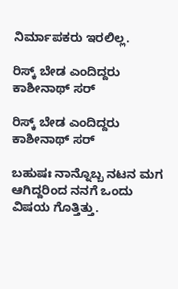ನಿರ್ಮಾಪಕರು ಇರಲಿಲ್ಲ.

ರಿಸ್ಕ್ ಬೇಡ ಎಂದಿದ್ದರು ಕಾಶೀನಾಥ್ ಸರ್

ರಿಸ್ಕ್ ಬೇಡ ಎಂದಿದ್ದರು ಕಾಶೀನಾಥ್ ಸರ್

ಬಹುಷಃ ನಾನ್ನೊಬ್ಬ ನಟನ ಮಗ ಆಗಿದ್ದರಿಂದ ನನಗೆ ಒಂದು ವಿಷಯ ಗೊತ್ತಿತ್ತು.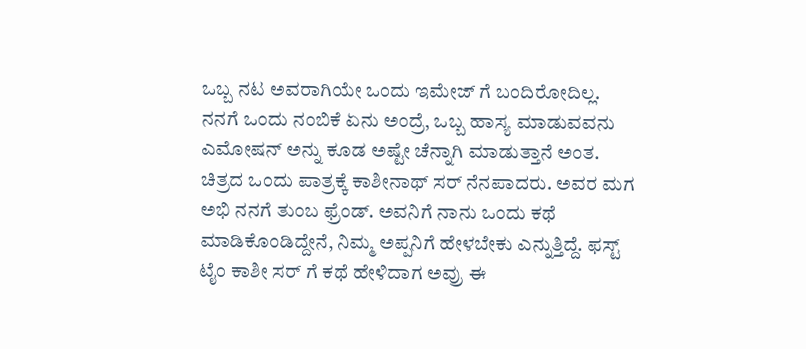ಒಬ್ಬ ನಟ ಅವರಾಗಿಯೇ ಒಂದು ಇಮೇಜ್ ಗೆ ಬಂದಿರೋದಿಲ್ಲ. ನನಗೆ ಒಂದು ನಂಬಿಕೆ ಏನು ಅಂದ್ರೆ, ಒಬ್ಬ ಹಾಸ್ಯ ಮಾಡುವವನು ಎಮೋಷನ್ ಅನ್ನು ಕೂಡ ಅಷ್ಟೇ ಚೆನ್ನಾಗಿ ಮಾಡುತ್ತಾನೆ ಅಂತ. ಚಿತ್ರದ ಒಂದು ಪಾತ್ರಕ್ಕೆ ಕಾಶೀನಾಥ್ ಸರ್ ನೆನಪಾದರು. ಅವರ ಮಗ ಅಭಿ ನನಗೆ ತುಂಬ ಫ್ರೆಂಡ್. ಅವನಿಗೆ ನಾನು ಒಂದು ಕಥೆ ಮಾಡಿಕೊಂಡಿದ್ದೇನೆ, ನಿಮ್ಮ ಅಪ್ಪನಿಗೆ ಹೇಳಬೇಕು ಎನ್ನುತ್ತಿದ್ದೆ. ಫಸ್ಟ್ ಟೈಂ ಕಾಶೀ ಸರ್ ಗೆ ಕಥೆ ಹೇಳಿದಾಗ ಅವ್ರು ಈ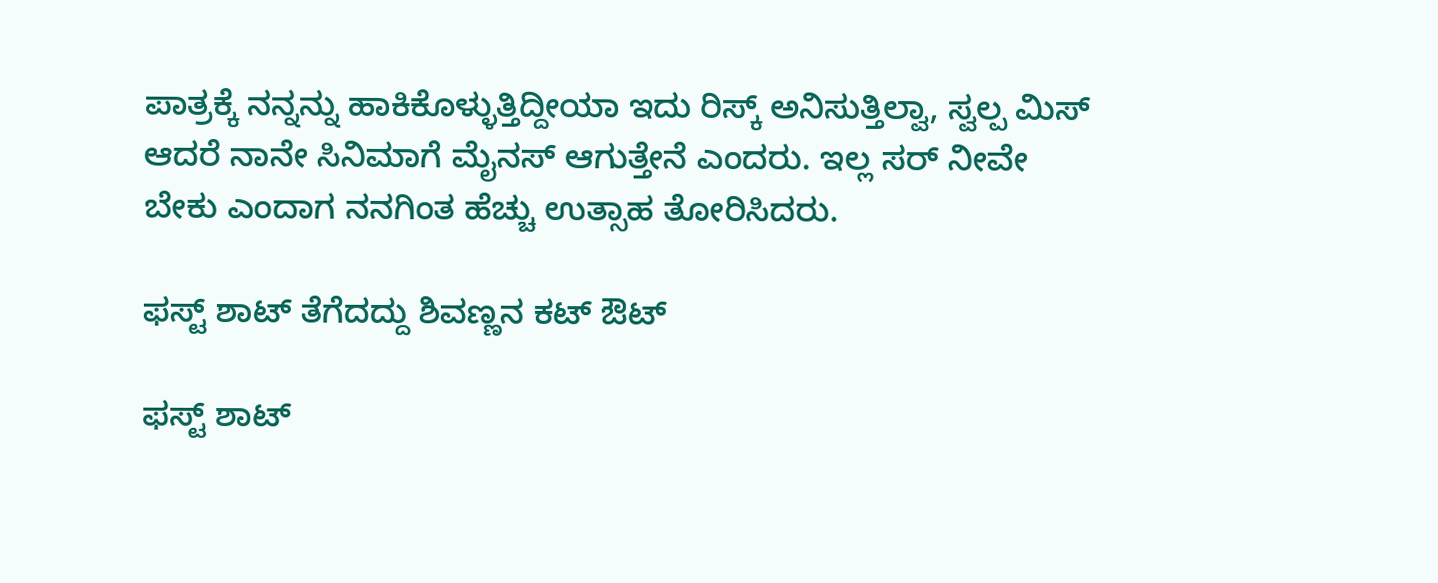ಪಾತ್ರಕ್ಕೆ ನನ್ನನ್ನು ಹಾಕಿಕೊಳ್ಳುತ್ತಿದ್ದೀಯಾ ಇದು ರಿಸ್ಕ್ ಅನಿಸುತ್ತಿಲ್ವಾ, ಸ್ವಲ್ಪ ಮಿಸ್ ಆದರೆ ನಾನೇ ಸಿನಿಮಾಗೆ ಮೈನಸ್ ಆಗುತ್ತೇನೆ ಎಂದರು. ಇಲ್ಲ ಸರ್ ನೀವೇ ಬೇಕು ಎಂದಾಗ ನನಗಿಂತ ಹೆಚ್ಚು ಉತ್ಸಾಹ ತೋರಿಸಿದರು.

ಫಸ್ಟ್ ಶಾಟ್ ತೆಗೆದದ್ದು ಶಿವಣ್ಣನ ಕಟ್ ಔಟ್

ಫಸ್ಟ್ ಶಾಟ್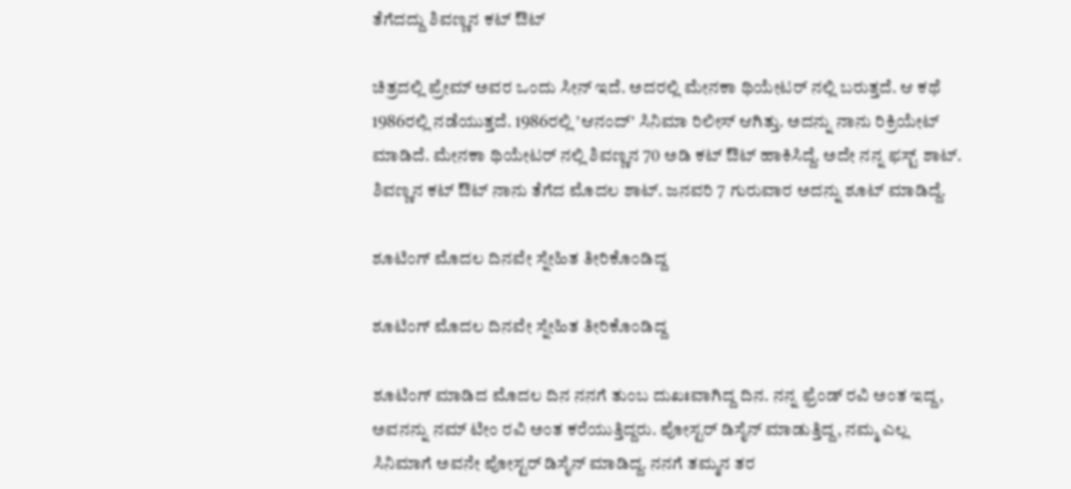ತೆಗೆದದ್ದು ಶಿವಣ್ಣನ ಕಟ್ ಔಟ್

ಚಿತ್ರದಲ್ಲಿ ಪ್ರೇಮ್ ಅವರ ಒಂದು ಸೀನ್ ಇದೆ. ಅದರಲ್ಲಿ ಮೇನಕಾ ಥಿಯೇಟರ್ ನಲ್ಲಿ ಬರುತ್ತದೆ. ಆ ಕಥೆ 1986ರಲ್ಲಿ ನಡೆಯುತ್ತದೆ. 1986ರಲ್ಲಿ 'ಆನಂದ್' ಸಿನಿಮಾ ರಿಲೀಸ್ ಆಗಿತ್ತು. ಅದನ್ನು ನಾನು ರಿಕ್ರಿಯೇಟ್ ಮಾಡಿದೆ. ಮೇನಕಾ ಥಿಯೇಟರ್ ನಲ್ಲಿ ಶಿವಣ್ಣನ 70 ಅಡಿ ಕಟ್ ಔಟ್ ಹಾಕಿಸಿದ್ದೆ. ಅದೇ ನನ್ನ ಫಸ್ಟ್ ಶಾಟ್. ಶಿವಣ್ಣನ ಕಟ್ ಔಟ್ ನಾನು ತೆಗೆದ ಮೊದಲ ಶಾಟ್. ಜನವರಿ 7 ಗುರುವಾರ ಅದನ್ನು ಶೂಟ್ ಮಾಡಿದ್ದೆ.

ಶೂಟಿಂಗ್ ಮೊದಲ ದಿನವೇ ಸ್ನೇಹಿತ ತೀರಿಕೊಂಡಿದ್ದ

ಶೂಟಿಂಗ್ ಮೊದಲ ದಿನವೇ ಸ್ನೇಹಿತ ತೀರಿಕೊಂಡಿದ್ದ

ಶೂಟಿಂಗ್ ಮಾಡಿದ ಮೊದಲ ದಿನ ನನಗೆ ತುಂಬ ದುಖಃವಾಗಿದ್ದ ದಿನ. ನನ್ನ ಫ್ರೆಂಡ್ ರವಿ ಅಂತ ಇದ್ದ, ಅವನನ್ನು ನಮ್ ಟೀಂ ರವಿ ಅಂತ ಕರೆಯುತ್ತಿದ್ದರು. ಪೋಸ್ಟರ್ ಡಿಸೈನ್ ಮಾಡುತ್ತಿದ್ದ, ನಮ್ಮ ಎಲ್ಲ ಸಿನಿಮಾಗೆ ಅವನೇ ಪೋಸ್ಟರ್ ಡಿಸೈನ್ ಮಾಡಿದ್ದ. ನನಗೆ ತಮ್ಮನ ತರ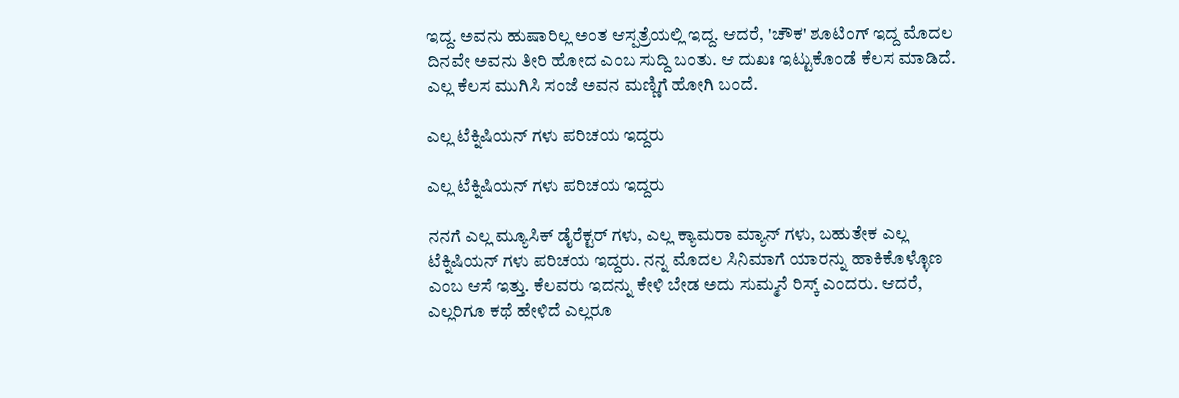ಇದ್ದ. ಅವನು ಹುಷಾರಿಲ್ಲ ಅಂತ ಆಸ್ಪತ್ರೆಯಲ್ಲಿ ಇದ್ದ. ಆದರೆ, 'ಚೌಕ' ಶೂಟಿಂಗ್ ಇದ್ದ ಮೊದಲ ದಿನವೇ ಅವನು ತೀರಿ ಹೋದ ಎಂಬ ಸುದ್ದಿ ಬಂತು. ಆ ದುಖಃ ಇಟ್ಟುಕೊಂಡೆ ಕೆಲಸ ಮಾಡಿದೆ. ಎಲ್ಲ ಕೆಲಸ ಮುಗಿಸಿ ಸಂಜೆ ಅವನ ಮಣ್ಣಿಗೆ ಹೋಗಿ ಬಂದೆ.

ಎಲ್ಲ ಟೆಕ್ನಿಷಿಯನ್ ಗಳು ಪರಿಚಯ ಇದ್ದರು

ಎಲ್ಲ ಟೆಕ್ನಿಷಿಯನ್ ಗಳು ಪರಿಚಯ ಇದ್ದರು

ನನಗೆ ಎಲ್ಲ ಮ್ಯೂಸಿಕ್ ಡೈರೆಕ್ಟರ್ ಗಳು, ಎಲ್ಲ ಕ್ಯಾಮರಾ ಮ್ಯಾನ್ ಗಳು, ಬಹುತೇಕ ಎಲ್ಲ ಟೆಕ್ನಿಷಿಯನ್ ಗಳು ಪರಿಚಯ ಇದ್ದರು. ನನ್ನ ಮೊದಲ ಸಿನಿಮಾಗೆ ಯಾರನ್ನು ಹಾಕಿಕೊಳ್ಳೊಣ ಎಂಬ ಆಸೆ ಇತ್ತು. ಕೆಲವರು ಇದನ್ನು ಕೇಳಿ ಬೇಡ ಅದು ಸುಮ್ಮನೆ ರಿಸ್ಕ್ ಎಂದರು. ಆದರೆ, ಎಲ್ಲರಿಗೂ ಕಥೆ ಹೇಳಿದೆ ಎಲ್ಲರೂ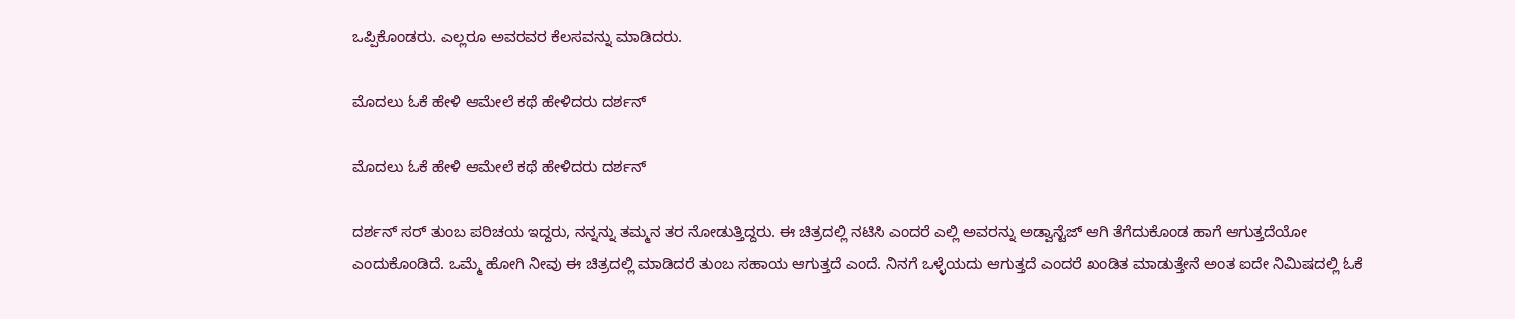ಒಪ್ಪಿಕೊಂಡರು. ಎಲ್ಲರೂ ಅವರವರ ಕೆಲಸವನ್ನು ಮಾಡಿದರು.

ಮೊದಲು ಓಕೆ ಹೇಳಿ ಆಮೇಲೆ ಕಥೆ ಹೇಳಿದರು ದರ್ಶನ್

ಮೊದಲು ಓಕೆ ಹೇಳಿ ಆಮೇಲೆ ಕಥೆ ಹೇಳಿದರು ದರ್ಶನ್

ದರ್ಶನ್ ಸರ್ ತುಂಬ ಪರಿಚಯ ಇದ್ದರು, ನನ್ನನ್ನು ತಮ್ಮನ ತರ ನೋಡುತ್ತಿದ್ದರು. ಈ ಚಿತ್ರದಲ್ಲಿ ನಟಿಸಿ ಎಂದರೆ ಎಲ್ಲಿ ಅವರನ್ನು ಅಡ್ವಾನ್ಟೆಜ್ ಆಗಿ ತೆಗೆದುಕೊಂಡ ಹಾಗೆ ಆಗುತ್ತದೆಯೋ ಎಂದುಕೊಂಡಿದೆ. ಒಮ್ಮೆ ಹೋಗಿ ನೀವು ಈ ಚಿತ್ರದಲ್ಲಿ ಮಾಡಿದರೆ ತುಂಬ ಸಹಾಯ ಆಗುತ್ತದೆ ಎಂದೆ. ನಿನಗೆ ಒಳ್ಳೆಯದು ಆಗುತ್ತದೆ ಎಂದರೆ ಖಂಡಿತ ಮಾಡುತ್ತೇನೆ ಅಂತ ಐದೇ ನಿಮಿಷದಲ್ಲಿ ಓಕೆ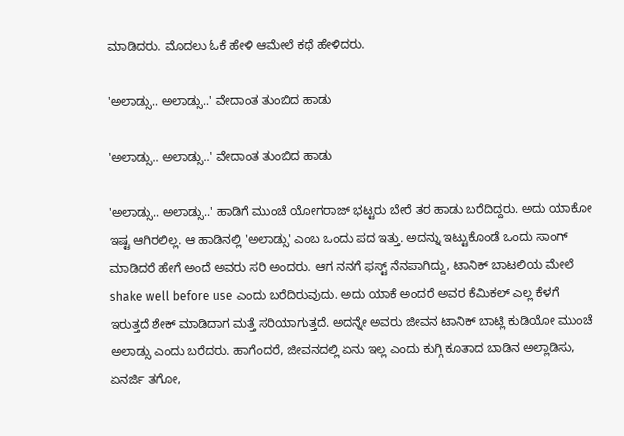ಮಾಡಿದರು. ಮೊದಲು ಓಕೆ ಹೇಳಿ ಆಮೇಲೆ ಕಥೆ ಹೇಳಿದರು.

'ಅಲಾಡ್ಸು.. ಅಲಾಡ್ಸು..' ವೇದಾಂತ ತುಂಬಿದ ಹಾಡು

'ಅಲಾಡ್ಸು.. ಅಲಾಡ್ಸು..' ವೇದಾಂತ ತುಂಬಿದ ಹಾಡು

'ಅಲಾಡ್ಸು.. ಅಲಾಡ್ಸು..' ಹಾಡಿಗೆ ಮುಂಚೆ ಯೋಗರಾಜ್ ಭಟ್ಟರು ಬೇರೆ ತರ ಹಾಡು ಬರೆದಿದ್ದರು. ಅದು ಯಾಕೋ ಇಷ್ಟ ಆಗಿರಲಿಲ್ಲ. ಆ ಹಾಡಿನಲ್ಲಿ 'ಅಲಾಡ್ಸು' ಎಂಬ ಒಂದು ಪದ ಇತ್ತು. ಅದನ್ನು ಇಟ್ಟುಕೊಂಡೆ ಒಂದು ಸಾಂಗ್ ಮಾಡಿದರೆ ಹೇಗೆ ಅಂದೆ ಅವರು ಸರಿ ಅಂದರು. ಆಗ ನನಗೆ ಫಸ್ಟ್ ನೆನಪಾಗಿದ್ದು, ಟಾನಿಕ್ ಬಾಟಲಿಯ ಮೇಲೆ shake well before use ಎಂದು ಬರೆದಿರುವುದು. ಅದು ಯಾಕೆ ಅಂದರೆ ಅವರ ಕೆಮಿಕಲ್ ಎಲ್ಲ ಕೆಳಗೆ ಇರುತ್ತದೆ ಶೇಕ್ ಮಾಡಿದಾಗ ಮತ್ತೆ ಸರಿಯಾಗುತ್ತದೆ. ಅದನ್ನೇ ಅವರು ಜೀವನ ಟಾನಿಕ್ ಬಾಟ್ಲಿ ಕುಡಿಯೋ ಮುಂಚೆ ಅಲಾಡ್ಸು ಎಂದು ಬರೆದರು. ಹಾಗೆಂದರೆ, ಜೀವನದಲ್ಲಿ ಏನು ಇಲ್ಲ ಎಂದು ಕುಗ್ಗಿ ಕೂತಾದ ಬಾಡಿನ ಅಲ್ಲಾಡಿಸು, ಏನರ್ಜಿ ತಗೋ,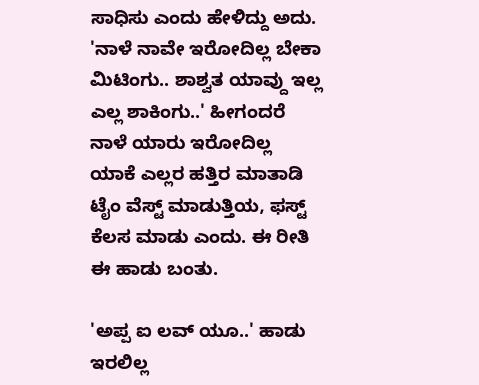ಸಾಧಿಸು ಎಂದು ಹೇಳಿದ್ದು ಅದು. 'ನಾಳೆ ನಾವೇ ಇರೋದಿಲ್ಲ ಬೇಕಾ ಮಿಟಿಂಗು.. ಶಾಶ್ವತ ಯಾವ್ದು ಇಲ್ಲ ಎಲ್ಲ ಶಾಕಿಂಗು..' ಹೀಗಂದರೆ ನಾಳೆ ಯಾರು ಇರೋದಿಲ್ಲ ಯಾಕೆ ಎಲ್ಲರ ಹತ್ತಿರ ಮಾತಾಡಿ ಟೈಂ ವೆಸ್ಟ್ ಮಾಡುತ್ತಿಯ, ಫಸ್ಟ್ ಕೆಲಸ ಮಾಡು ಎಂದು. ಈ ರೀತಿ ಈ ಹಾಡು ಬಂತು.

'ಅಪ್ಪ ಐ ಲವ್ ಯೂ..' ಹಾಡು ಇರಲಿಲ್ಲ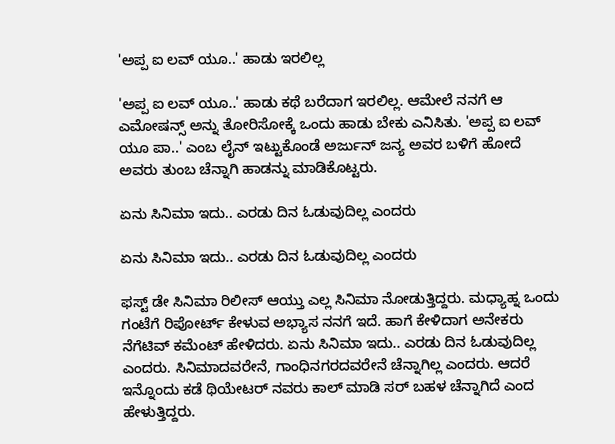'ಅಪ್ಪ ಐ ಲವ್ ಯೂ..' ಹಾಡು ಇರಲಿಲ್ಲ

'ಅಪ್ಪ ಐ ಲವ್ ಯೂ..' ಹಾಡು ಕಥೆ ಬರೆದಾಗ ಇರಲಿಲ್ಲ. ಆಮೇಲೆ ನನಗೆ ಆ ಎಮೋಷನ್ಸ್ ಅನ್ನು ತೋರಿಸೋಕ್ಕೆ ಒಂದು ಹಾಡು ಬೇಕು ಎನಿಸಿತು. 'ಅಪ್ಪ ಐ ಲವ್ ಯೂ ಪಾ..' ಎಂಬ ಲೈನ್ ಇಟ್ಟುಕೊಂಡೆ ಅರ್ಜುನ್ ಜನ್ಯ ಅವರ ಬಳಿಗೆ ಹೋದೆ ಅವರು ತುಂಬ ಚೆನ್ನಾಗಿ ಹಾಡನ್ನು ಮಾಡಿಕೊಟ್ಟರು.

ಏನು ಸಿನಿಮಾ ಇದು.. ಎರಡು ದಿನ ಓಡುವುದಿಲ್ಲ ಎಂದರು

ಏನು ಸಿನಿಮಾ ಇದು.. ಎರಡು ದಿನ ಓಡುವುದಿಲ್ಲ ಎಂದರು

ಫಸ್ಟ್ ಡೇ ಸಿನಿಮಾ ರಿಲೀಸ್ ಆಯ್ತು ಎಲ್ಲ ಸಿನಿಮಾ ನೋಡುತ್ತಿದ್ದರು. ಮಧ್ಯಾಹ್ನ ಒಂದು ಗಂಟೆಗೆ ರಿಪೋರ್ಟ್ ಕೇಳುವ ಅಭ್ಯಾಸ ನನಗೆ ಇದೆ. ಹಾಗೆ ಕೇಳಿದಾಗ ಅನೇಕರು ನೆಗೆಟಿವ್ ಕಮೆಂಟ್ ಹೇಳಿದರು. ಏನು ಸಿನಿಮಾ ಇದು.. ಎರಡು ದಿನ ಓಡುವುದಿಲ್ಲ ಎಂದರು. ಸಿನಿಮಾದವರೇನೆ, ಗಾಂಧಿನಗರದವರೇನೆ ಚೆನ್ನಾಗಿಲ್ಲ ಎಂದರು. ಆದರೆ ಇನ್ನೊಂದು ಕಡೆ ಥಿಯೇಟರ್ ನವರು ಕಾಲ್ ಮಾಡಿ ಸರ್ ಬಹಳ ಚೆನ್ನಾಗಿದೆ ಎಂದ ಹೇಳುತ್ತಿದ್ದರು.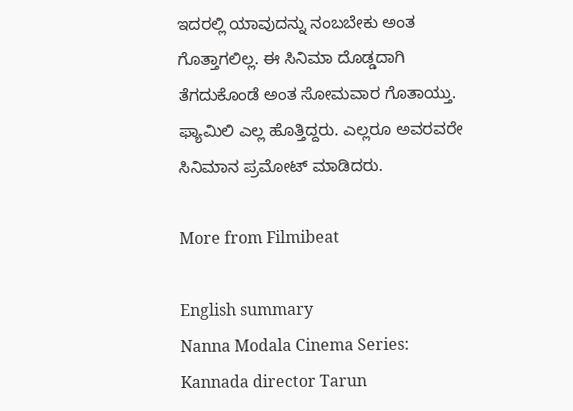ಇದರಲ್ಲಿ ಯಾವುದನ್ನು ನಂಬಬೇಕು ಅಂತ ಗೊತ್ತಾಗಲಿಲ್ಲ. ಈ ಸಿನಿಮಾ ದೊಡ್ಡದಾಗಿ ತೆಗದುಕೊಂಡೆ ಅಂತ ಸೋಮವಾರ ಗೊತಾಯ್ತು. ಫ್ಯಾಮಿಲಿ ಎಲ್ಲ ಹೊತ್ತಿದ್ದರು. ಎಲ್ಲರೂ ಅವರವರೇ ಸಿನಿಮಾನ ಪ್ರಮೋಟ್ ಮಾಡಿದರು.

More from Filmibeat

English summary
Nanna Modala Cinema Series: Kannada director Tarun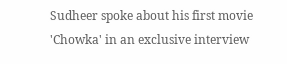Sudheer spoke about his first movie 'Chowka' in an exclusive interview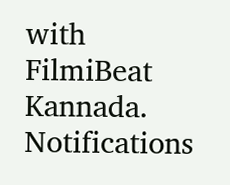with FilmiBeat Kannada.
Notifications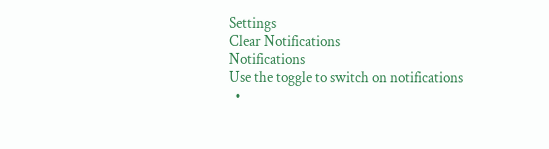Settings
Clear Notifications
Notifications
Use the toggle to switch on notifications
  •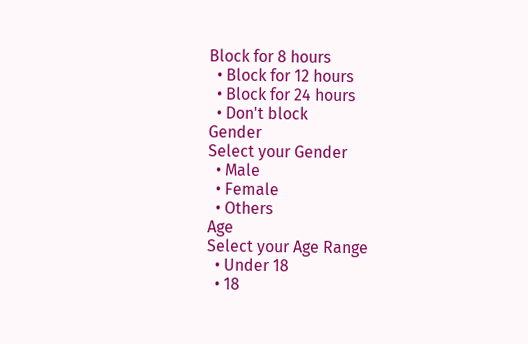Block for 8 hours
  • Block for 12 hours
  • Block for 24 hours
  • Don't block
Gender
Select your Gender
  • Male
  • Female
  • Others
Age
Select your Age Range
  • Under 18
  • 18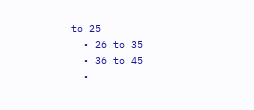to 25
  • 26 to 35
  • 36 to 45
  •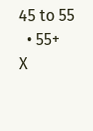45 to 55
  • 55+
X